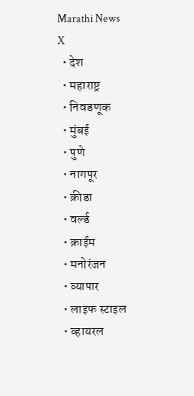Marathi News
X
  • देश
  • महाराष्ट्र
  • निवडणूक
  • मुंबई
  • पुणे
  • नागपूर
  • क्रीडा
  • वर्ल्ड
  • क्राईम
  • मनोरंजन
  • व्यापार
  • लाइफ स्टाइल
  • व्हायरल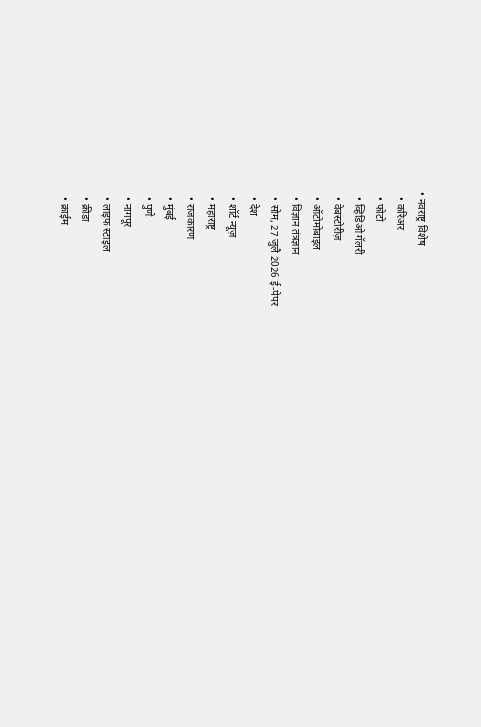• नवराष्ट्र विशेष
  • करिअर
  • फोटो
  • व्हिडिओ गॅलरी
  • वेबस्टोरीज़
  • ऑटोमोबाइल
  • विज्ञान तंत्रज्ञान
  • सोम, 27 जुलै 2026 ई-पेपर
  • देश
  • शॉर्ट न्यूज़
  • महाराष्ट्र
  • राजकारण
  • मुंबई
  • पुणे
  • नागपूर
  • लाइफ स्टाइल
  • क्रीडा
  • क्राईम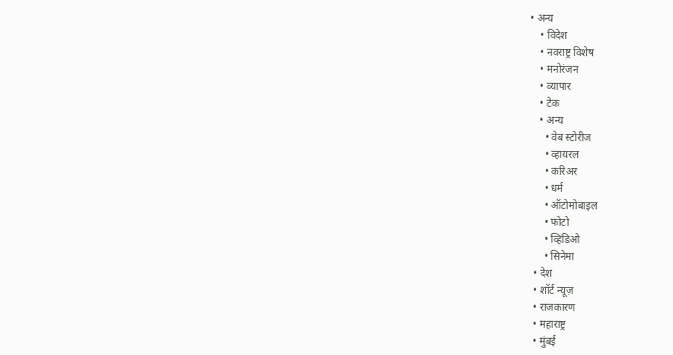• अन्य
    • विदेश
    • नवराष्ट्र विशेष
    • मनोरंजन
    • व्यापार
    • टेक
    • अन्य
      • वेब स्टोरीज
      • व्हायरल
      • करिअर
      • धर्म
      • ऑटोमोबाइल
      • फोटो
      • व्हिडिओ
      • सिनेमा
  • देश
  • शॉर्ट न्यूज़
  • राजकारण
  • महाराष्ट्र
  • मुंबई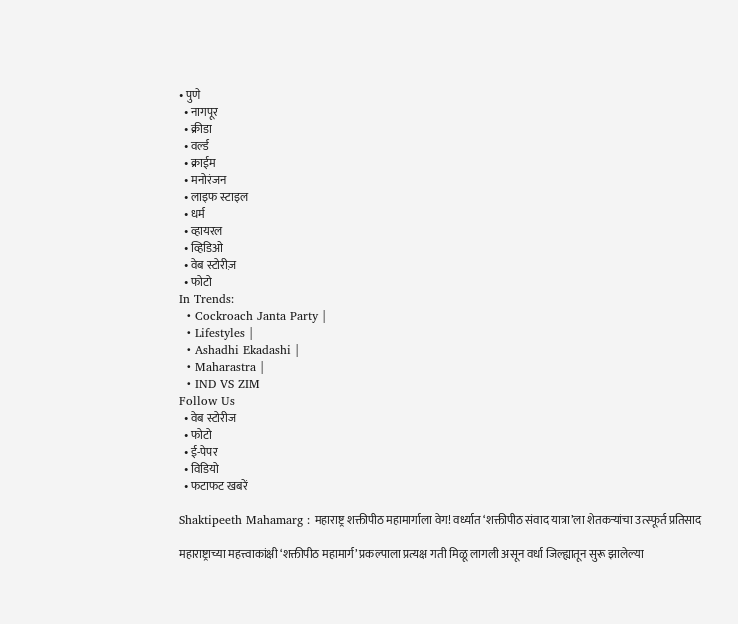• पुणे
  • नागपूर
  • क्रीडा
  • वर्ल्ड
  • क्राईम
  • मनोरंजन
  • लाइफ स्टाइल
  • धर्म
  • व्हायरल
  • व्हिडिओ
  • वेब स्टोरीज़
  • फोटो
In Trends:
  • Cockroach Janta Party |
  • Lifestyles |
  • Ashadhi Ekadashi |
  • Maharastra |
  • IND VS ZIM
Follow Us
  • वेब स्टोरीज
  • फोटो
  • ई-पेपर
  • विडियो
  • फटाफट खबरें

Shaktipeeth Mahamarg : महाराष्ट्र शक्तीपीठ महामार्गाला वेग! वर्ध्यात ‘शक्तीपीठ संवाद यात्रा’ला शेतकऱ्यांचा उत्स्फूर्त प्रतिसाद

महाराष्ट्राच्या महत्त्वाकांक्षी ‘शक्तीपीठ महामार्ग’ प्रकल्पाला प्रत्यक्ष गती मिळू लागली असून वर्धा जिल्ह्यातून सुरू झालेल्या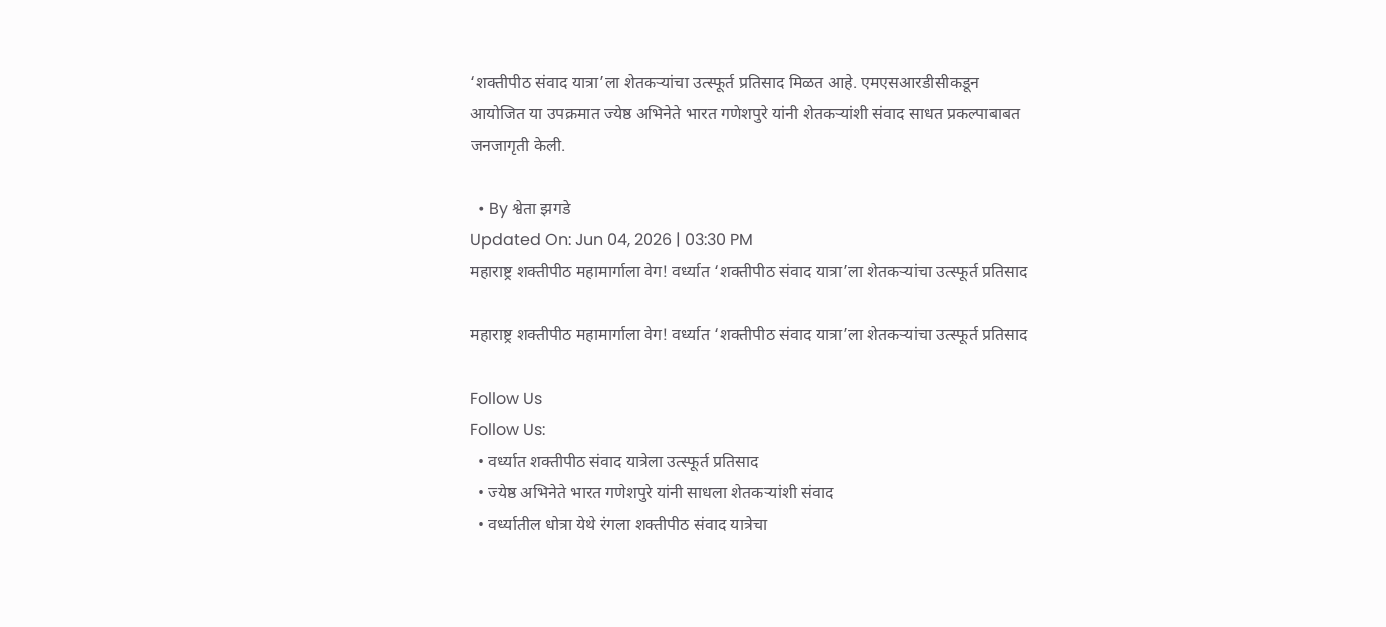‘शक्तीपीठ संवाद यात्रा’ला शेतकऱ्यांचा उत्स्फूर्त प्रतिसाद मिळत आहे. एमएसआरडीसीकडून आयोजित या उपक्रमात ज्येष्ठ अभिनेते भारत गणेशपुरे यांनी शेतकऱ्यांशी संवाद साधत प्रकल्पाबाबत जनजागृती केली.

  • By श्वेता झगडे
Updated On: Jun 04, 2026 | 03:30 PM
महाराष्ट्र शक्तीपीठ महामार्गाला वेग! वर्ध्यात ‘शक्तीपीठ संवाद यात्रा’ला शेतकऱ्यांचा उत्स्फूर्त प्रतिसाद

महाराष्ट्र शक्तीपीठ महामार्गाला वेग! वर्ध्यात ‘शक्तीपीठ संवाद यात्रा’ला शेतकऱ्यांचा उत्स्फूर्त प्रतिसाद

Follow Us
Follow Us:
  • वर्ध्यात शक्तीपीठ संवाद यात्रेला उत्स्फूर्त प्रतिसाद
  • ज्येष्ठ अभिनेते भारत गणेशपुरे यांनी साधला शेतकऱ्यांशी संवाद
  • वर्ध्यातील धोत्रा येथे रंगला शक्तीपीठ संवाद यात्रेचा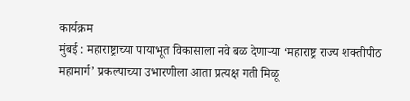कार्यक्रम
मुंबई : महाराष्ट्राच्या पायाभूत विकासाला नवे बळ देणाऱ्या ‘महाराष्ट्र राज्य शक्तीपीठ महामार्ग’ प्रकल्पाच्या उभारणीला आता प्रत्यक्ष गती मिळू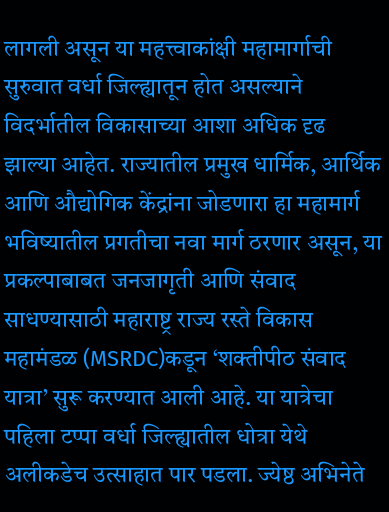लागली असून या महत्त्वाकांक्षी महामार्गाची सुरुवात वर्धा जिल्ह्यातून होत असल्याने विदर्भातील विकासाच्या आशा अधिक दृढ झाल्या आहेत. राज्यातील प्रमुख धार्मिक, आर्थिक आणि औद्योगिक केंद्रांना जोडणारा हा महामार्ग भविष्यातील प्रगतीचा नवा मार्ग ठरणार असून, या प्रकल्पाबाबत जनजागृती आणि संवाद साधण्यासाठी महाराष्ट्र राज्य रस्ते विकास महामंडळ (MSRDC)कडून ‘शक्तीपीठ संवाद यात्रा’ सुरू करण्यात आली आहे. या यात्रेचा पहिला टप्पा वर्धा जिल्ह्यातील धोत्रा येथे अलीकडेच उत्साहात पार पडला. ज्येष्ठ अभिनेते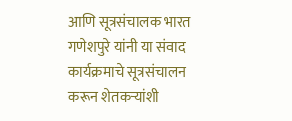आणि सूत्रसंचालक भारत गणेशपुरे यांनी या संवाद कार्यक्रमाचे सूत्रसंचालन करून शेतकऱ्यांशी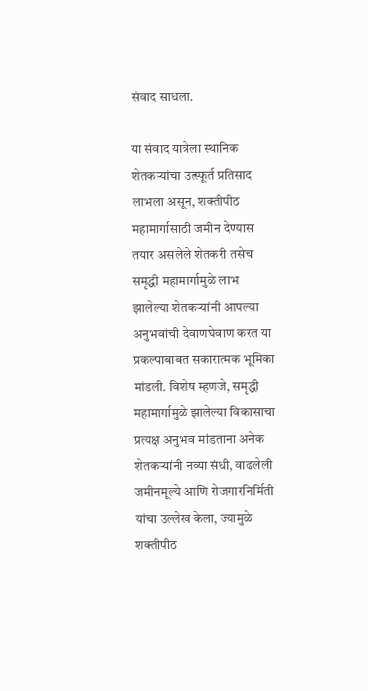संवाद साधला.

या संवाद यात्रेला स्थानिक शेतकऱ्यांचा उत्स्फूर्त प्रतिसाद लाभला असून, शक्तीपीठ महामार्गासाठी जमीन देण्यास तयार असलेले शेतकरी तसेच समृद्धी महामार्गामुळे लाभ झालेल्या शेतकऱ्यांनी आपल्या अनुभवांची देवाणघेवाण करत या प्रकल्पाबाबत सकारात्मक भूमिका मांडली. विशेष म्हणजे, समृद्धी महामार्गामुळे झालेल्या विकासाचा प्रत्यक्ष अनुभव मांडताना अनेक शेतकऱ्यांनी नव्या संधी, वाढलेली जमीनमूल्ये आणि रोजगारनिर्मिती यांचा उल्लेख केला, ज्यामुळे शक्तीपीठ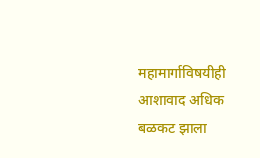महामार्गाविषयीही आशावाद अधिक बळकट झाला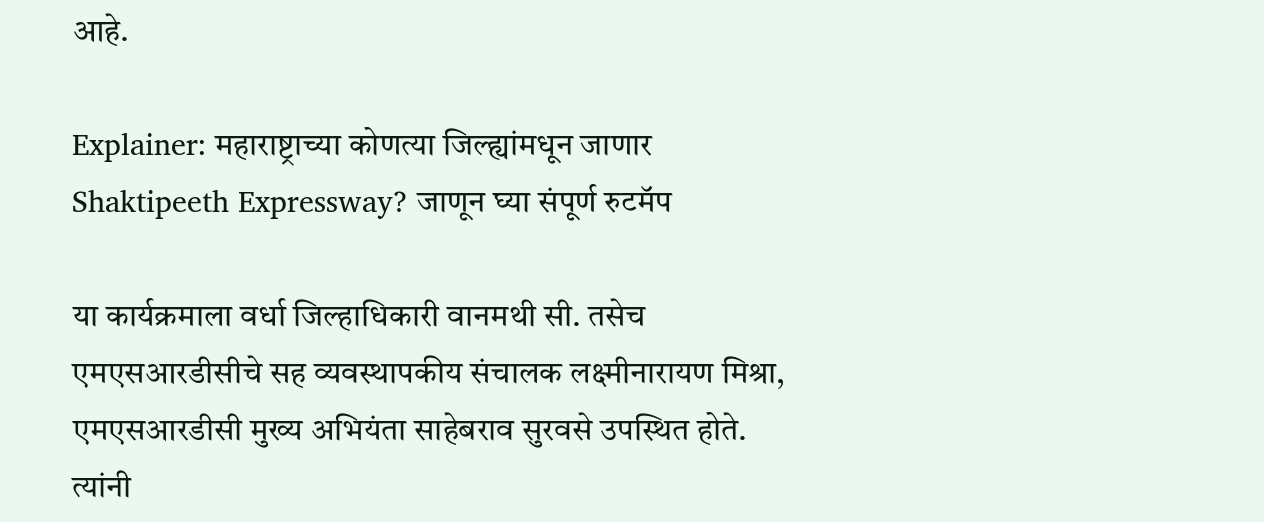आहे.

Explainer: महाराष्ट्राच्या कोणत्या जिल्ह्यांमधून जाणार Shaktipeeth Expressway? जाणून घ्या संपूर्ण रुटमॅप

या कार्यक्रमाला वर्धा जिल्हाधिकारी वानमथी सी. तसेच एमएसआरडीसीचे सह व्यवस्थापकीय संचालक लक्ष्मीनारायण मिश्रा, एमएसआरडीसी मुख्य अभियंता साहेबराव सुरवसे उपस्थित होते. त्यांनी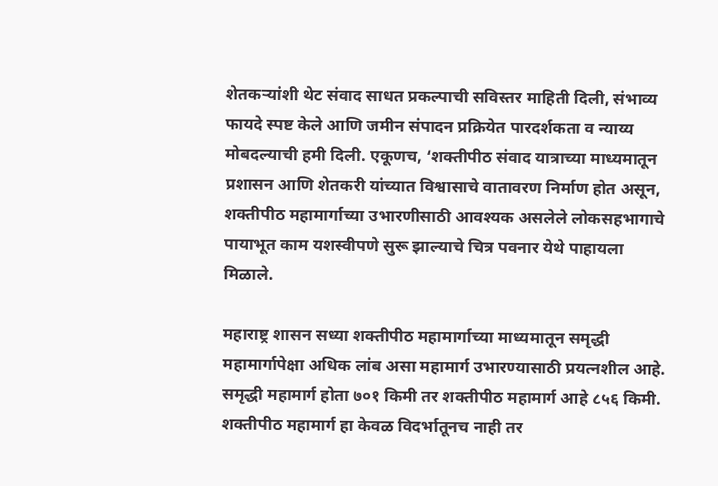शेतकऱ्यांशी थेट संवाद साधत प्रकल्पाची सविस्तर माहिती दिली, संभाव्य फायदे स्पष्ट केले आणि जमीन संपादन प्रक्रियेत पारदर्शकता व न्याय्य मोबदल्याची हमी दिली. एकूणच, ‘शक्तीपीठ संवाद यात्राच्या माध्यमातून प्रशासन आणि शेतकरी यांच्यात विश्वासाचे वातावरण निर्माण होत असून, शक्तीपीठ महामार्गाच्या उभारणीसाठी आवश्यक असलेले लोकसहभागाचे पायाभूत काम यशस्वीपणे सुरू झाल्याचे चित्र पवनार येथे पाहायला मिळाले.

महाराष्ट्र शासन सध्या शक्तीपीठ महामार्गाच्या माध्यमातून समृद्धी महामार्गापेक्षा अधिक लांब असा महामार्ग उभारण्यासाठी प्रयत्नशील आहे. समृद्धी महामार्ग होता ७०१ किमी तर शक्तीपीठ महामार्ग आहे ८५६ किमी. शक्तीपीठ महामार्ग हा केवळ विदर्भातूनच नाही तर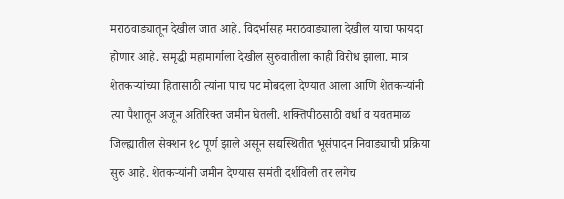मराठवाड्यातून देखील जात आहे. विदर्भासह मराठवाड्याला देखील याचा फायदा होणार आहे. समृद्धी महामार्गाला देखील सुरुवातीला काही विरोध झाला. मात्र शेतकऱ्यांच्या हितासाठी त्यांना पाच पट मोबदला देण्यात आला आणि शेतकऱ्यांनी त्या पैशातून अजून अतिरिक्त जमीन घेतली. शक्तिपीठसाठी वर्धा व यवतमाळ जिल्ह्यातील सेक्शन १८ पूर्ण झाले असून सद्यस्थितीत भूसंपादन निवाड्याची प्रक्रिया सुरु आहे. शेतकऱ्यांनी जमीन देण्यास समंती दर्शविली तर लगेच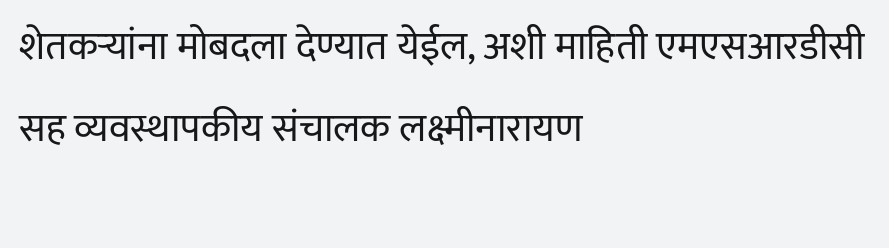शेतकऱ्यांना मोबदला देण्यात येईल, अशी माहिती एमएसआरडीसी सह व्यवस्थापकीय संचालक लक्ष्मीनारायण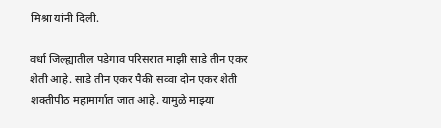मिश्रा यांनी दिली.

वर्धा जिल्ह्यातील पडेगाव परिसरात माझी साडे तीन एकर शेती आहे. साडे तीन एकर पैकी सव्वा दोन एकर शेती शक्तीपीठ महामार्गात जात आहे. यामुळे माझ्या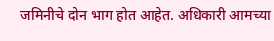जमिनीचे दोन भाग होत आहेत. अधिकारी आमच्या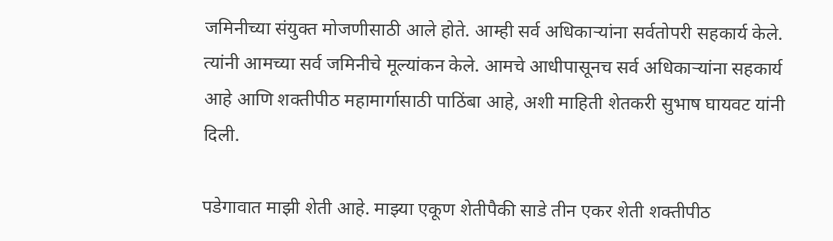जमिनीच्या संयुक्त मोजणीसाठी आले होते. आम्ही सर्व अधिकाऱ्यांना सर्वतोपरी सहकार्य केले. त्यांनी आमच्या सर्व जमिनीचे मूल्यांकन केले. आमचे आधीपासूनच सर्व अधिकाऱ्यांना सहकार्य आहे आणि शक्तीपीठ महामार्गासाठी पाठिंबा आहे, अशी माहिती शेतकरी सुभाष घायवट यांनी दिली.

पडेगावात माझी शेती आहे. माझ्या एकूण शेतीपैकी साडे तीन एकर शेती शक्तीपीठ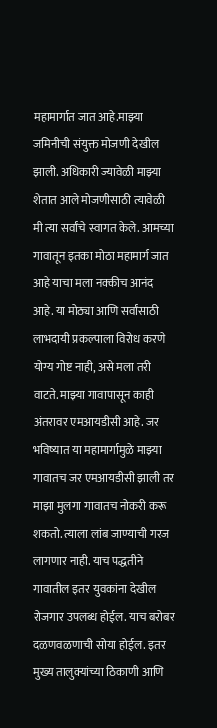महामार्गात जात आहे.माझ्या जमिनीची संयुक्त मोजणी देखील झाली. अधिकारी ज्यावेळी माझ्या शेतात आले मोजणीसाठी त्यावेळी मी त्या सर्वांचे स्वागत केले. आमच्या गावातून इतका मोठा महामार्ग जात आहे याचा मला नक्कीच आनंद आहे. या मोठ्या आणि सर्वांसाठी लाभदायी प्रकल्पाला विरोध करणे योग्य गोष्ट नाही, असे मला तरी वाटते. माझ्या गावापासून काही अंतरावर एमआयडीसी आहे. जर भविष्यात या महामार्गामुळे माझ्या गावातच जर एमआयडीसी झाली तर माझा मुलगा गावातच नोकरी करू शकतो. त्याला लांब जाण्याची गरज लागणार नाही. याच पद्धतीने गावातील इतर युवकांना देखील रोजगार उपलब्ध होईल. याच बरोबर दळणवळणाची सोया होईल. इतर मुख्य तालुक्यांच्या ठिकाणी आणि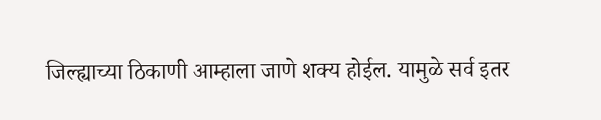जिल्ह्याच्या ठिकाणी आम्हाला जाणे शक्य होईल. यामुळे सर्व इतर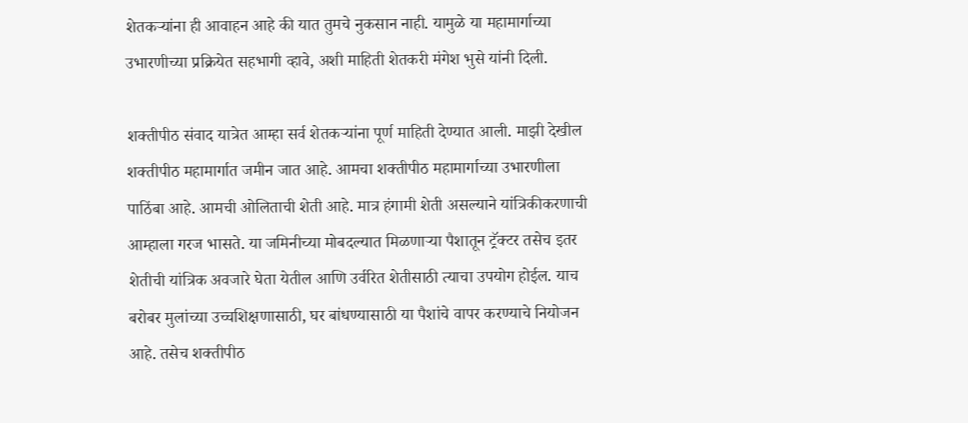शेतकऱ्यांना ही आवाहन आहे की यात तुमचे नुकसान नाही. यामुळे या महामार्गाच्या उभारणीच्या प्रक्रियेत सहभागी व्हावे, अशी माहिती शेतकरी मंगेश भुसे यांनी दिली.

शक्तीपीठ संवाद यात्रेत आम्हा सर्व शेतकऱ्यांना पूर्ण माहिती देण्यात आली. माझी देखील शक्तीपीठ महामार्गात जमीन जात आहे. आमचा शक्तीपीठ महामार्गाच्या उभारणीला पाठिंबा आहे. आमची ओलिताची शेती आहे. मात्र हंगामी शेती असल्याने यांत्रिकीकरणाची आम्हाला गरज भासते. या जमिनीच्या मोबदल्यात मिळणाऱ्या पैशातून ट्रॅक्टर तसेच इतर शेतीची यांत्रिक अवजारे घेता येतील आणि उर्वरित शेतीसाठी त्याचा उपयोग होईल. याच बरोबर मुलांच्या उच्चशिक्षणासाठी, घर बांधण्यासाठी या पैशांचे वापर करण्याचे नियोजन आहे. तसेच शक्तीपीठ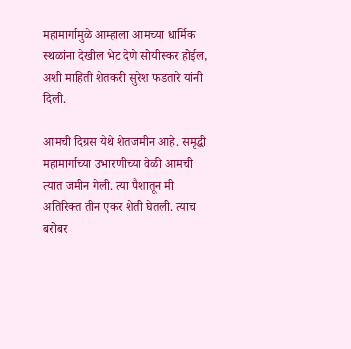महामार्गामुळे आम्हाला आमच्या धार्मिक स्थळांना देखील भेट देणे सोयीस्कर होईल, अशी माहिती शेतकरी सुरेश फडतारे यांनी दिली.

आमची दिग्रस येथे शेतजमीन आहे. समृद्धी महामार्गाच्या उभारणीच्या वेळी आमची त्यात जमीन गेली. त्या पैशातून मी अतिरिक्त तीन एकर शेती घेतली. त्याच बरोबर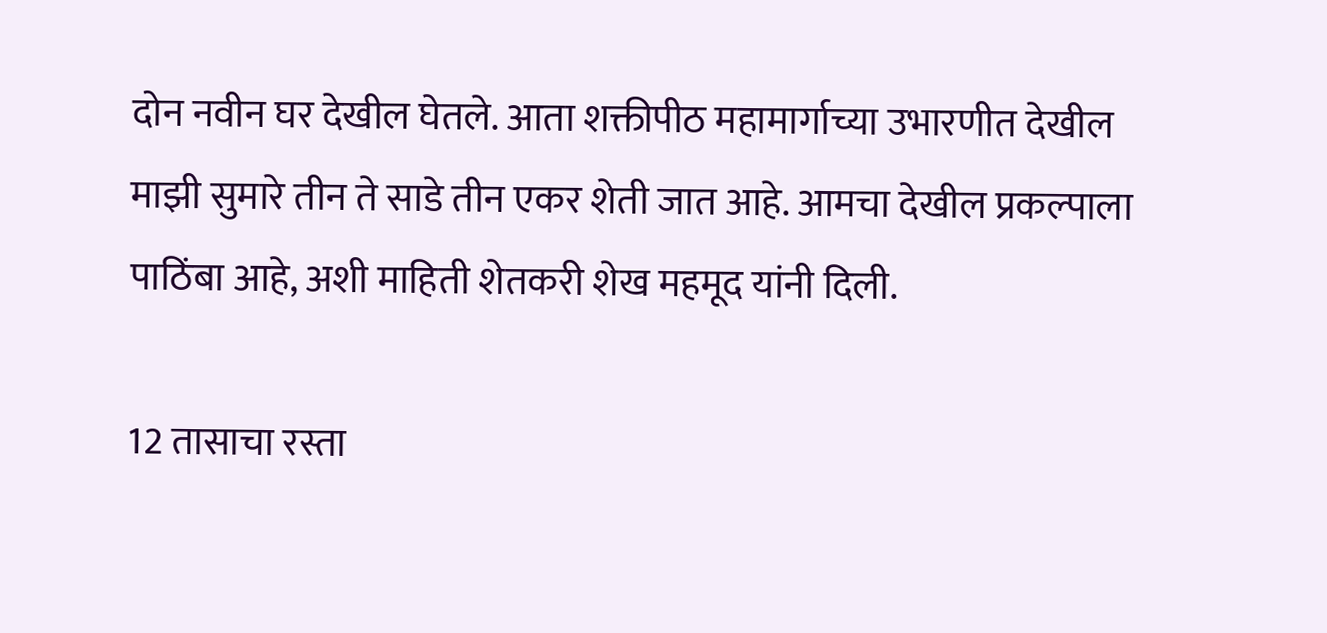दोन नवीन घर देखील घेतले. आता शक्तीपीठ महामार्गाच्या उभारणीत देखील माझी सुमारे तीन ते साडे तीन एकर शेती जात आहे. आमचा देखील प्रकल्पाला पाठिंबा आहे, अशी माहिती शेतकरी शेख महमूद यांनी दिली.

12 तासाचा रस्ता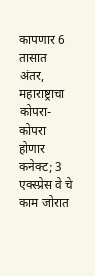कापणार 6 तासात अंतर, महाराष्ट्राचा कोपरा-कोपरा होणार कनेक्ट; 3 एक्स्प्रेस वे चे काम जोरात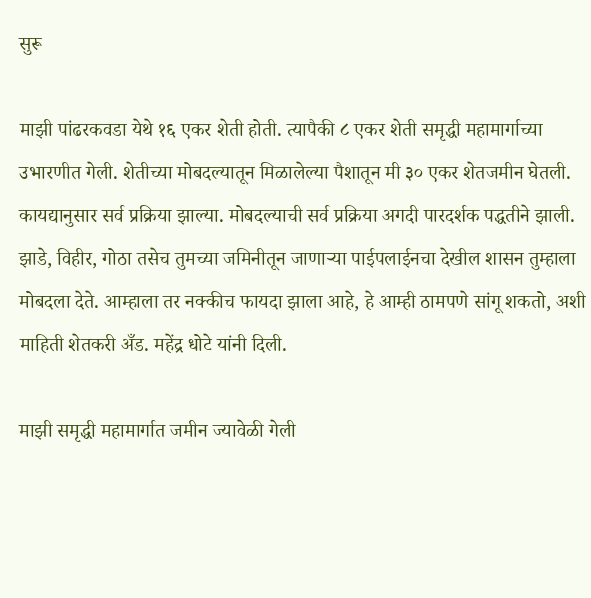सुरू

माझी पांढरकवडा येथे १६ एकर शेती होती. त्यापैकी ८ एकर शेती समृद्धी महामार्गाच्या उभारणीत गेली. शेतीच्या मोबदल्यातून मिळालेल्या पैशातून मी ३० एकर शेतजमीन घेतली. कायद्यानुसार सर्व प्रक्रिया झाल्या. मोबदल्याची सर्व प्रक्रिया अगदी पारदर्शक पद्धतीने झाली. झाडे, विहीर, गोठा तसेच तुमच्या जमिनीतून जाणाऱ्या पाईपलाईनचा देखील शासन तुम्हाला मोबदला देते. आम्हाला तर नक्कीच फायदा झाला आहे, हे आम्ही ठामपणे सांगू शकतो, अशी माहिती शेतकरी अँड. महेंद्र धोटे यांनी दिली.

माझी समृद्धी महामार्गात जमीन ज्यावेळी गेली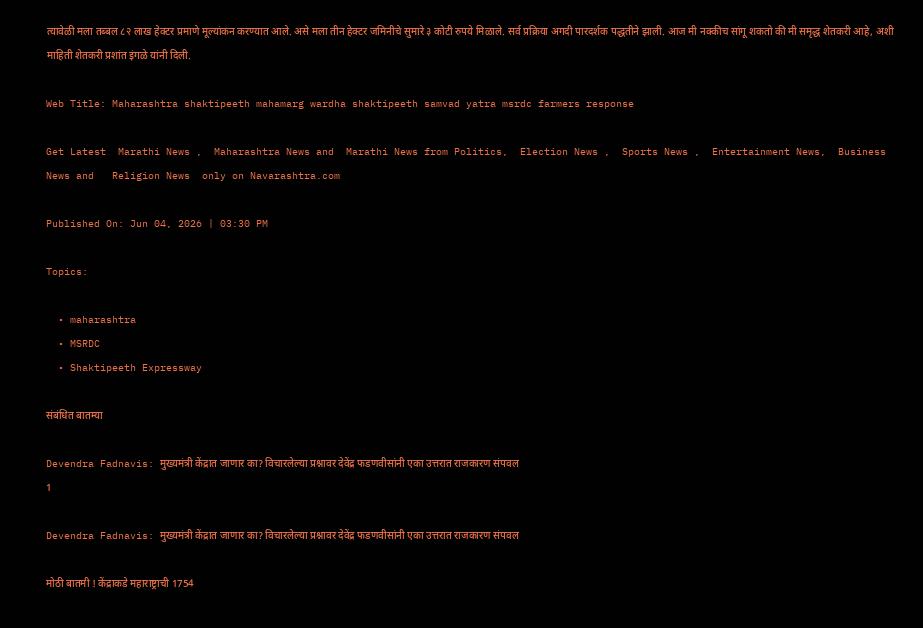त्यावेळी मला तब्बल ८२ लाख हेक्टर प्रमाणे मूल्यांकन करण्यात आले. असे मला तीन हेक्टर जमिनीचे सुमारे ३ कोटी रुपये मिळाले. सर्व प्रक्रिया अगदी पारदर्शक पद्धतीने झाली. आज मी नक्कीच सांगू शकतो की मी समृद्ध शेतकरी आहे, अशी माहिती शेतकरी प्रशांत इंगळे यांनी दिली.

Web Title: Maharashtra shaktipeeth mahamarg wardha shaktipeeth samvad yatra msrdc farmers response

Get Latest  Marathi News ,  Maharashtra News and  Marathi News from Politics,  Election News ,  Sports News ,  Entertainment News,  Business News and   Religion News  only on Navarashtra.com

Published On: Jun 04, 2026 | 03:30 PM

Topics:

  • maharashtra
  • MSRDC
  • Shaktipeeth Expressway

संबंधित बातम्या

Devendra Fadnavis: मुख्यमंत्री केंद्रात जाणार का? विचारलेल्या प्रश्नावर देवेंद्र फडणवीसांनी एका उत्तरात राजकारण संपवल
1

Devendra Fadnavis: मुख्यमंत्री केंद्रात जाणार का? विचारलेल्या प्रश्नावर देवेंद्र फडणवीसांनी एका उत्तरात राजकारण संपवल

मोठी बातमी ! केंद्राकडे महाराष्ट्राची 1754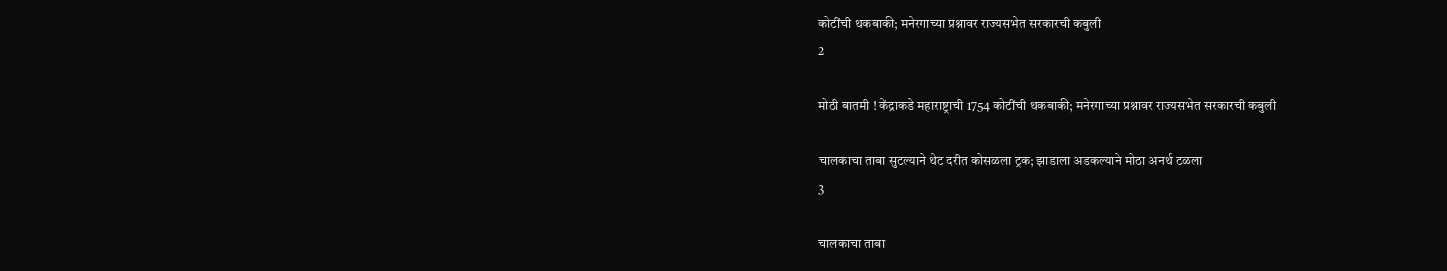कोटींची थकबाकी; मनेरगाच्या प्रश्नावर राज्यसभेत सरकारची कबुली
2

मोठी बातमी ! केंद्राकडे महाराष्ट्राची 1754 कोटींची थकबाकी; मनेरगाच्या प्रश्नावर राज्यसभेत सरकारची कबुली

चालकाचा ताबा सुटल्याने थेट दरीत कोसळला ट्रक; झाडाला अडकल्याने मोठा अनर्थ टळला
3

चालकाचा ताबा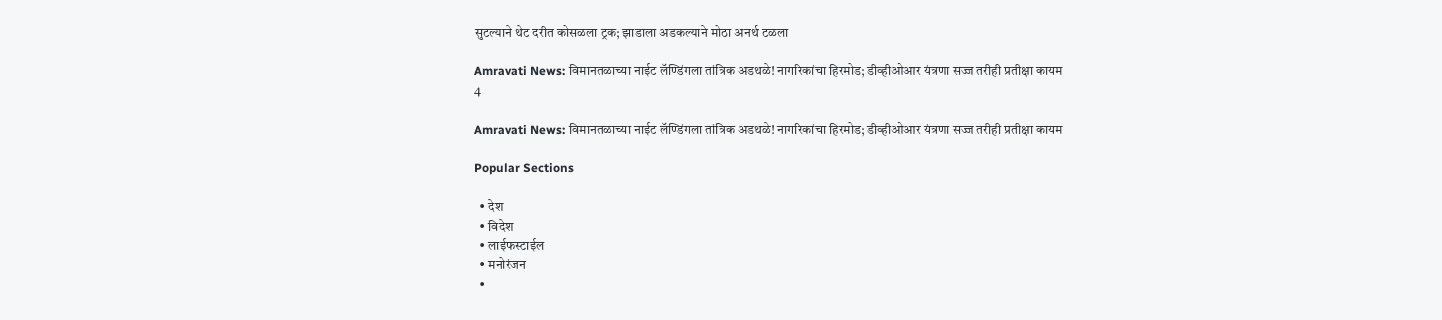सुटल्याने थेट दरीत कोसळला ट्रक; झाडाला अडकल्याने मोठा अनर्थ टळला

Amravati News: विमानतळाच्या नाईट लॅण्डिंगला तांत्रिक अडथळे! नागरिकांचा हिरमोड; डीव्हीओआर यंत्रणा सज्ज तरीही प्रतीक्षा कायम
4

Amravati News: विमानतळाच्या नाईट लॅण्डिंगला तांत्रिक अडथळे! नागरिकांचा हिरमोड; डीव्हीओआर यंत्रणा सज्ज तरीही प्रतीक्षा कायम

Popular Sections

  • देश
  • विदेश
  • लाईफस्टाईल
  • मनोरंजन
  •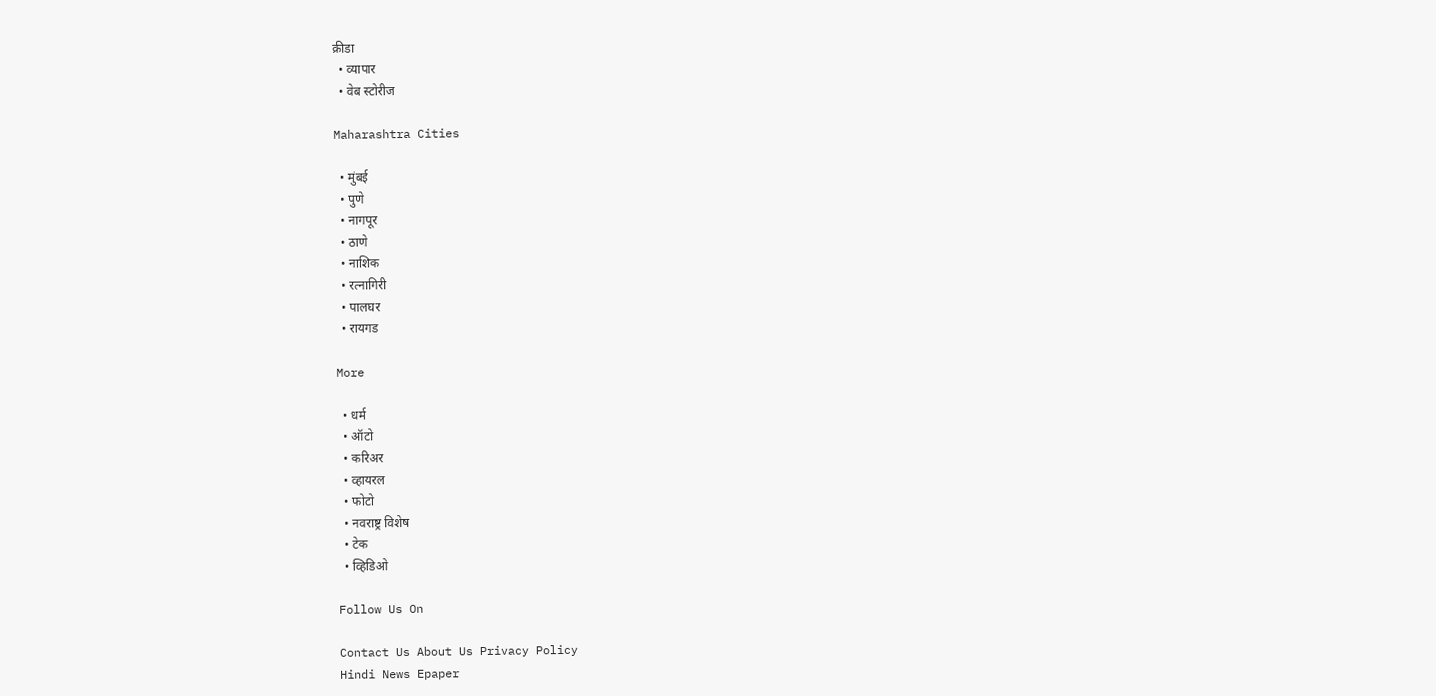क्रीडा
  • व्यापार
  • वेब स्टोरीज

Maharashtra Cities

  • मुंबई
  • पुणे
  • नागपूर
  • ठाणे
  • नाशिक
  • रत्नागिरी
  • पालघर
  • रायगड

More

  • धर्म
  • ऑटो
  • करिअर
  • व्हायरल
  • फोटो
  • नवराष्ट्र विशेष
  • टेक
  • व्हिडिओ

Follow Us On

Contact Us About Us Privacy Policy
Hindi News Epaper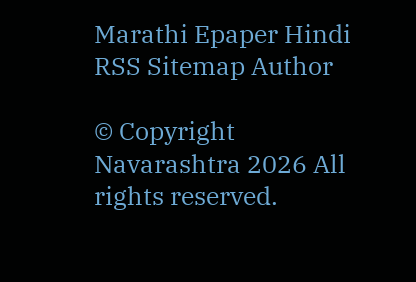Marathi Epaper Hindi RSS Sitemap Author

© Copyright Navarashtra 2026 All rights reserved.